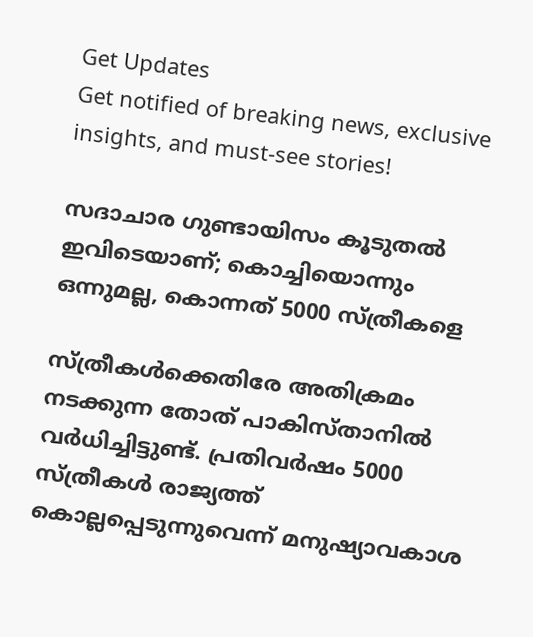Get Updates
Get notified of breaking news, exclusive insights, and must-see stories!

സദാചാര ഗുണ്ടായിസം കൂടുതല്‍ ഇവിടെയാണ്; കൊച്ചിയൊന്നും ഒന്നുമല്ല, കൊന്നത് 5000 സ്ത്രീകളെ

സ്ത്രീകള്‍ക്കെതിരേ അതിക്രമം നടക്കുന്ന തോത് പാകിസ്താനില്‍ വര്‍ധിച്ചിട്ടുണ്ട്. പ്രതിവര്‍ഷം 5000 സ്ത്രീകള്‍ രാജ്യത്ത് കൊല്ലപ്പെടുന്നുവെന്ന് മനുഷ്യാവകാശ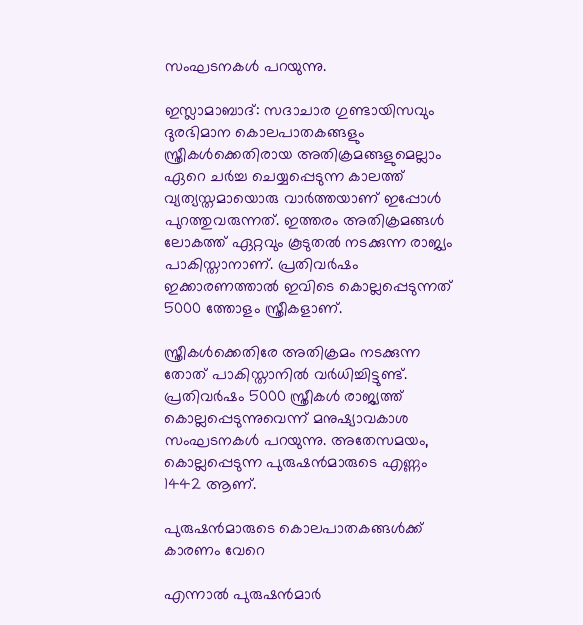സംഘടനകള്‍ പറയുന്നു.

ഇസ്ലാമാബാദ്: സദാചാര ഗുണ്ടായിസവും ദുരഭിമാന കൊലപാതകങ്ങളും സ്ത്രീകള്‍ക്കെതിരായ അതിക്രമങ്ങളുമെല്ലാം ഏറെ ചര്‍ച്ച ചെയ്യപ്പെടുന്ന കാലത്ത് വ്യത്യസ്തമായൊരു വാര്‍ത്തയാണ് ഇപ്പോള്‍ പുറത്തുവരുന്നത്. ഇത്തരം അതിക്രമങ്ങള്‍ ലോകത്ത് ഏറ്റവും കൂടുതല്‍ നടക്കുന്ന രാജ്യം പാകിസ്താനാണ്. പ്രതിവര്‍ഷം ഇക്കാരണത്താല്‍ ഇവിടെ കൊല്ലപ്പെടുന്നത് 5000 ത്തോളം സ്ത്രീകളാണ്.

സ്ത്രീകള്‍ക്കെതിരേ അതിക്രമം നടക്കുന്ന തോത് പാകിസ്താനില്‍ വര്‍ധിച്ചിട്ടുണ്ട്. പ്രതിവര്‍ഷം 5000 സ്ത്രീകള്‍ രാജ്യത്ത് കൊല്ലപ്പെടുന്നുവെന്ന് മനുഷ്യാവകാശ സംഘടനകള്‍ പറയുന്നു. അതേസമയം, കൊല്ലപ്പെടുന്ന പുരുഷന്‍മാരുടെ എണ്ണം 1442 ആണ്.

പുരുഷന്‍മാരുടെ കൊലപാതകങ്ങള്‍ക്ക് കാരണം വേറെ

എന്നാല്‍ പുരുഷന്‍മാര്‍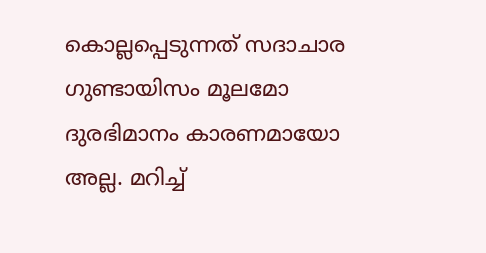കൊല്ലപ്പെടുന്നത് സദാചാര ഗുണ്ടായിസം മൂലമോ ദുരഭിമാനം കാരണമായോ അല്ല. മറിച്ച്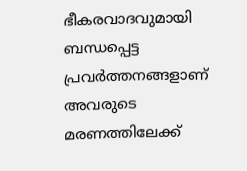ഭീകരവാദവുമായി ബന്ധപ്പെട്ട പ്രവര്‍ത്തനങ്ങളാണ് അവരുടെ മരണത്തിലേക്ക്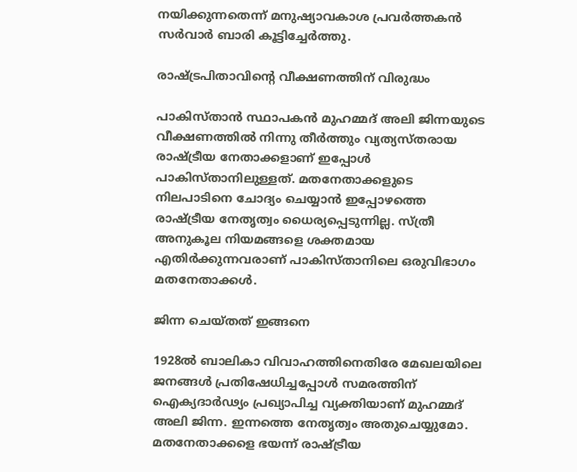നയിക്കുന്നതെന്ന് മനുഷ്യാവകാശ പ്രവര്‍ത്തകന്‍ സര്‍വാര്‍ ബാരി കൂട്ടിച്ചേര്‍ത്തു.

രാഷ്ട്രപിതാവിന്റെ വീക്ഷണത്തിന് വിരുദ്ധം

പാകിസ്താന്‍ സ്ഥാപകന്‍ മുഹമ്മദ് അലി ജിന്നയുടെ വീക്ഷണത്തില്‍ നിന്നു തീര്‍ത്തും വ്യത്യസ്തരായ രാഷ്ട്രീയ നേതാക്കളാണ് ഇപ്പോള്‍ പാകിസ്താനിലുള്ളത്. മതനേതാക്കളുടെ നിലപാടിനെ ചോദ്യം ചെയ്യാന്‍ ഇപ്പോഴത്തെ രാഷ്ട്രീയ നേതൃത്വം ധൈര്യപ്പെടുന്നില്ല. സ്ത്രീ അനുകൂല നിയമങ്ങളെ ശക്തമായ എതിര്‍ക്കുന്നവരാണ് പാകിസ്താനിലെ ഒരുവിഭാഗം മതനേതാക്കള്‍.

ജിന്ന ചെയ്തത് ഇങ്ങനെ

1928ല്‍ ബാലികാ വിവാഹത്തിനെതിരേ മേഖലയിലെ ജനങ്ങള്‍ പ്രതിഷേധിച്ചപ്പോള്‍ സമരത്തിന് ഐക്യദാര്‍ഢ്യം പ്രഖ്യാപിച്ച വ്യക്തിയാണ് മുഹമ്മദ് അലി ജിന്ന. ഇന്നത്തെ നേതൃത്വം അതുചെയ്യുമോ. മതനേതാക്കളെ ഭയന്ന് രാഷ്ട്രീയ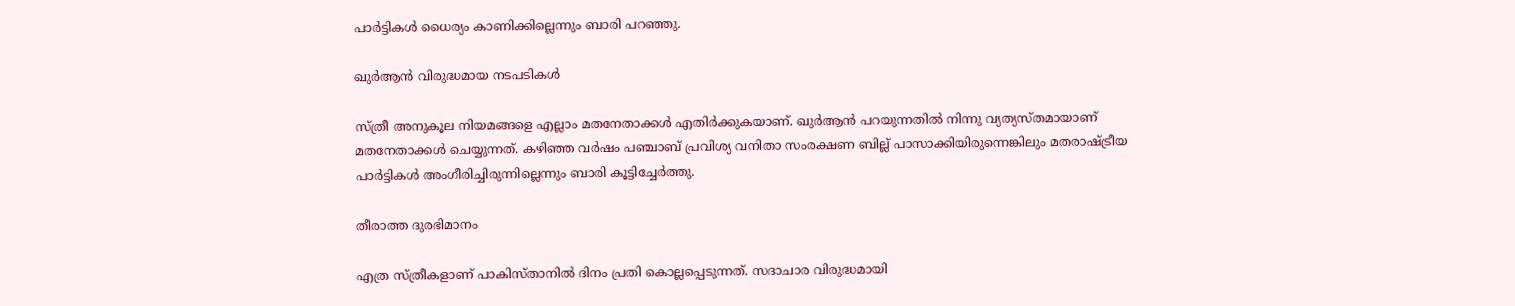പാര്‍ട്ടികള്‍ ധൈര്യം കാണിക്കില്ലെന്നും ബാരി പറഞ്ഞു.

ഖുര്‍ആന്‍ വിരുദ്ധമായ നടപടികള്‍

സ്ത്രീ അനുകൂല നിയമങ്ങളെ എല്ലാം മതനേതാക്കള്‍ എതിര്‍ക്കുകയാണ്. ഖുര്‍ആന്‍ പറയുന്നതില്‍ നിന്നു വ്യത്യസ്തമായാണ് മതനേതാക്കള്‍ ചെയ്യുന്നത്. കഴിഞ്ഞ വര്‍ഷം പഞ്ചാബ് പ്രവിശ്യ വനിതാ സംരക്ഷണ ബില്ല് പാസാക്കിയിരുന്നെങ്കിലും മതരാഷ്ട്രീയ പാര്‍ട്ടികള്‍ അംഗീരിച്ചിരുന്നില്ലെന്നും ബാരി കൂട്ടിച്ചേര്‍ത്തു.

തീരാത്ത ദുരഭിമാനം

എത്ര സ്ത്രീകളാണ് പാകിസ്താനില്‍ ദിനം പ്രതി കൊല്ലപ്പെടുന്നത്. സദാചാര വിരുദ്ധമായി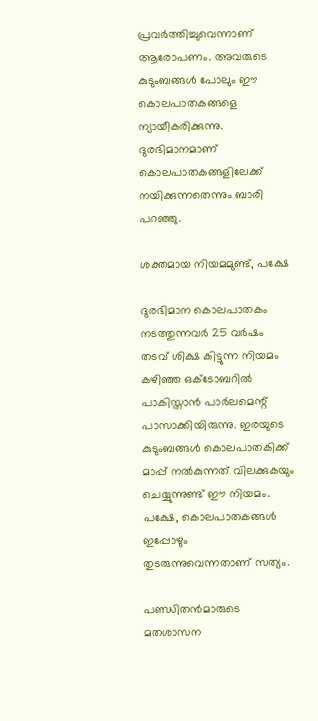പ്രവര്‍ത്തിച്ചുവെന്നാണ് ആരോപണം. അവരുടെ കുടുംബങ്ങള്‍ പോലും ഈ കൊലപാതകങ്ങളെ ന്യായീകരിക്കുന്നു. ദുരഭിമാനമാണ് കൊലപാതകങ്ങളിലേക്ക് നയിക്കുന്നതെന്നും ബാരി പറഞ്ഞു.

ശക്തമായ നിയമമുണ്ട്, പക്ഷേ

ദുരഭിമാന കൊലപാതകം നടത്തുന്നവര്‍ 25 വര്‍ഷം തടവ് ശിക്ഷ കിട്ടുന്ന നിയമം കഴിഞ്ഞ ഒക്ടോബറില്‍ പാകിസ്താന്‍ പാര്‍ലമെന്റ് പാസാക്കിയിരുന്നു. ഇരയുടെ കുടുംബങ്ങള്‍ കൊലപാതകിക്ക് മാപ്പ് നല്‍കുന്നത് വിലക്കുകയും ചെയ്യുന്നുണ്ട് ഈ നിയമം. പക്ഷേ, കൊലപാതകങ്ങള്‍ ഇപ്പോഴും തുടരുന്നുവെന്നതാണ് സത്യം.

പണ്ഡിതന്‍മാരുടെ മതശാസന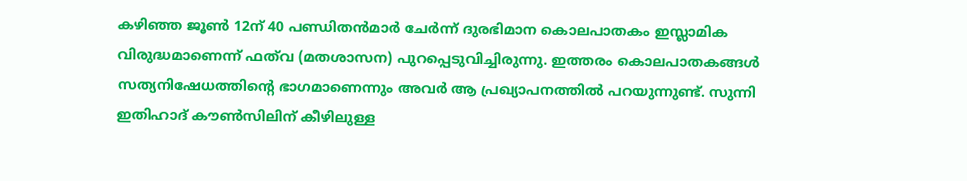കഴിഞ്ഞ ജൂണ്‍ 12ന് 40 പണ്ഡിതന്‍മാര്‍ ചേര്‍ന്ന് ദുരഭിമാന കൊലപാതകം ഇസ്ലാമിക വിരുദ്ധമാണെന്ന് ഫത്‌വ (മതശാസന) പുറപ്പെടുവിച്ചിരുന്നു. ഇത്തരം കൊലപാതകങ്ങള്‍ സത്യനിഷേധത്തിന്റെ ഭാഗമാണെന്നും അവര്‍ ആ പ്രഖ്യാപനത്തില്‍ പറയുന്നുണ്ട്. സുന്നി ഇതിഹാദ് കൗണ്‍സിലിന് കീഴിലുള്ള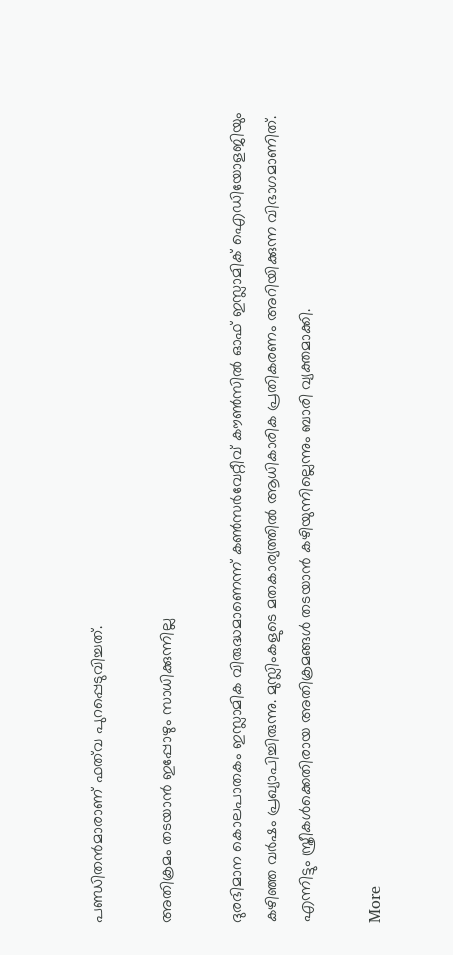പണ്ഡിതന്‍മാരാണ് ഫത്‌വ പുറപ്പെടുവിച്ചത്.

അതിക്രമം തടയാന്‍ ഇപ്പോഴും സാധിക്കുന്നില്ല

ദുരഭിമാന കൊലപാതകം ഇസ്ലാമിക വിരുദ്ധമാണെന്ന് കണ്‍സര്‍വേറ്റീവ് കൗണ്‍സില്‍ ഓഫ് ഇസ്ലാമിക് ഐഡിയോളജിയും കഴിഞ്ഞ വര്‍ഷം പ്രഖ്യാപിച്ചിരുന്നു. മുസ്ലിംകളുടെ മതകാര്യത്തില്‍ ആധികാരിക പ്രതികരണം അറിയിക്കുന്ന വിഭാഗമാണിത്. എന്നിട്ടും സ്ത്രീകള്‍ക്കെതിരായ അതിക്രമങ്ങള്‍ തടയാന്‍ കഴിയുന്നില്ലെന്നും ബാരി വ്യക്തമാക്കി.

More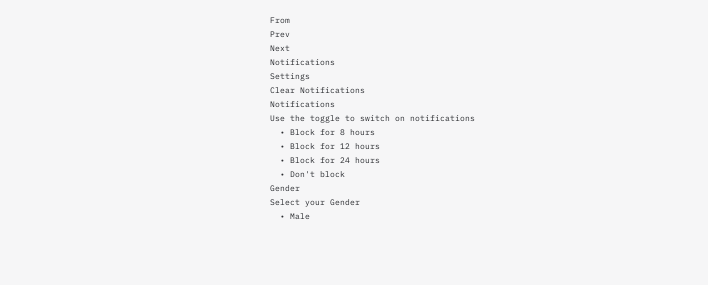From
Prev
Next
Notifications
Settings
Clear Notifications
Notifications
Use the toggle to switch on notifications
  • Block for 8 hours
  • Block for 12 hours
  • Block for 24 hours
  • Don't block
Gender
Select your Gender
  • Male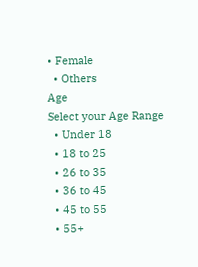• Female
  • Others
Age
Select your Age Range
  • Under 18
  • 18 to 25
  • 26 to 35
  • 36 to 45
  • 45 to 55
  • 55+